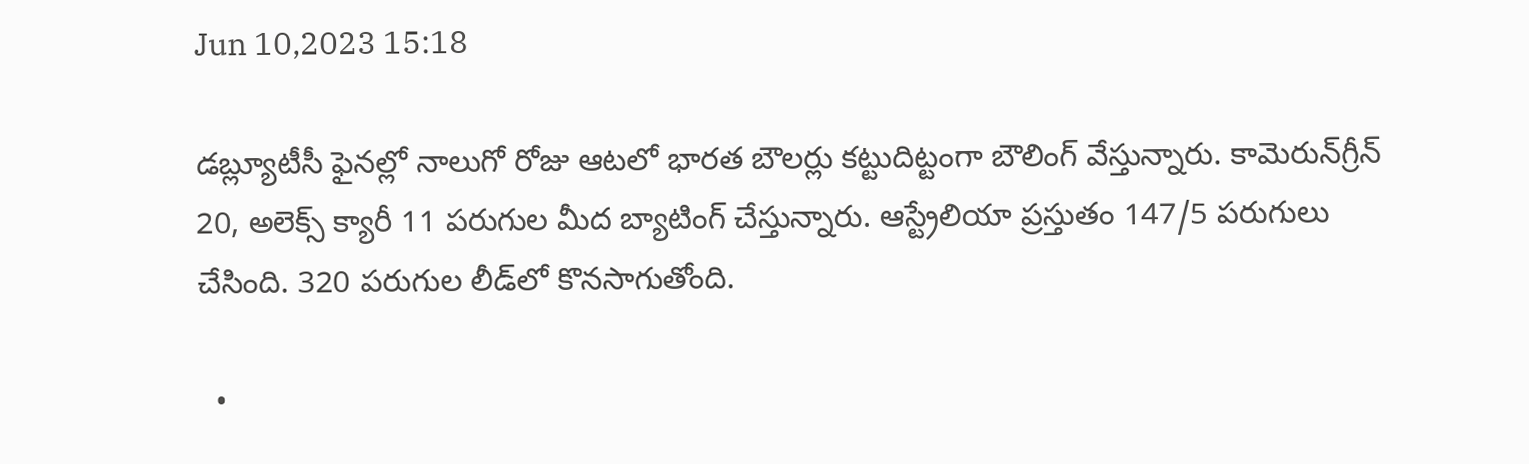Jun 10,2023 15:18

డబ్ల్యూటీసీ ఫైనల్లో నాలుగో రోజు ఆటలో భారత బౌలర్లు కట్టుదిట్టంగా బౌలింగ్‌ వేస్తున్నారు. కామెరున్‌గ్రీన్‌ 20, అలెక్స్‌ క్యారీ 11 పరుగుల మీద బ్యాటింగ్‌ చేస్తున్నారు. ఆస్ట్రేలియా ప్రస్తుతం 147/5 పరుగులు చేసింది. 320 పరుగుల లీడ్‌లో కొనసాగుతోంది.

  •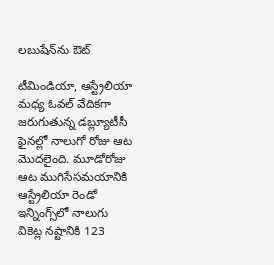లబుషేన్‌ను ఔట్‌

టీమిండియా, ఆస్ట్రేలియా మధ్య ఓవల్‌ వేదికగా జరుగుతున్న డబ్ల్యూటీసీ ఫైనల్లో నాలుగో రోజు ఆట మొదలైంది. మూడోరోజు ఆట ముగిసేసమయానికి ఆస్ట్రేలియా రెండో ఇన్నింగ్స్‌లో నాలుగు వికెట్ల నష్టానికి 123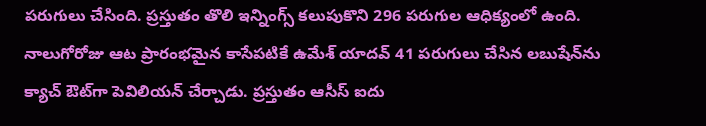పరుగులు చేసింది. ప్రస్తుతం తొలి ఇన్నింగ్స్‌ కలుపుకొని 296 పరుగుల ఆధిక్యంలో ఉంది. నాలుగోరోజు ఆట ప్రారంభమైన కాసేపటికే ఉమేశ్‌ యాదవ్‌ 41 పరుగులు చేసిన లబుషేన్‌ను క్యాచ్‌ ఔట్‌గా పెవిలియన్‌ చేర్చాడు. ప్రస్తుతం ఆసీస్‌ ఐదు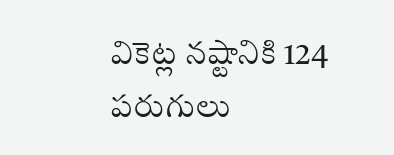వికెట్ల నష్టానికి 124 పరుగులు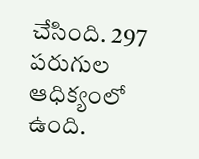చేసింది. 297 పరుగుల ఆధిక్యంలో ఉంది.